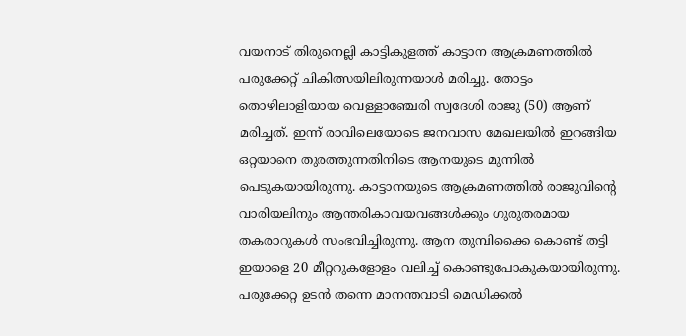വയനാട് തിരുനെല്ലി കാട്ടികുളത്ത് കാട്ടാന ആക്രമണത്തിൽ പരുക്കേറ്റ് ചികിത്സയിലിരുന്നയാൾ മരിച്ചു. തോട്ടം തൊഴിലാളിയായ വെള്ളാഞ്ചേരി സ്വദേശി രാജു (50) ആണ് മരിച്ചത്. ഇന്ന് രാവിലെയോടെ ജനവാസ മേഖലയിൽ ഇറങ്ങിയ ഒറ്റയാനെ തുരത്തുന്നതിനിടെ ആനയുടെ മുന്നിൽ പെടുകയായിരുന്നു. കാട്ടാനയുടെ ആക്രമണത്തിൽ രാജുവിന്റെ വാരിയലിനും ആന്തരികാവയവങ്ങൾക്കും ഗുരുതരമായ തകരാറുകൾ സംഭവിച്ചിരുന്നു. ആന തുമ്പിക്കൈ കൊണ്ട് തട്ടി ഇയാളെ 20 മീറ്ററുകളോളം വലിച്ച് കൊണ്ടുപോകുകയായിരുന്നു. പരുക്കേറ്റ ഉടൻ തന്നെ മാനന്തവാടി മെഡിക്കൽ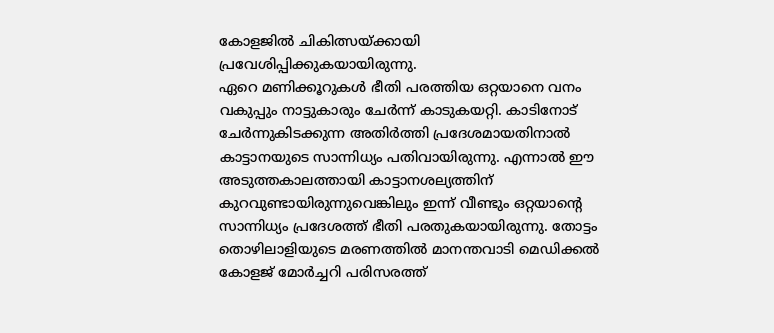കോളജിൽ ചികിത്സയ്ക്കായി പ്രവേശിപ്പിക്കുകയായിരുന്നു.
ഏറെ മണിക്കൂറുകൾ ഭീതി പരത്തിയ ഒറ്റയാനെ വനം വകുപ്പും നാട്ടുകാരും ചേർന്ന് കാടുകയറ്റി. കാടിനോട് ചേർന്നുകിടക്കുന്ന അതിർത്തി പ്രദേശമായതിനാൽ കാട്ടാനയുടെ സാന്നിധ്യം പതിവായിരുന്നു. എന്നാൽ ഈ അടുത്തകാലത്തായി കാട്ടാനശല്യത്തിന് കുറവുണ്ടായിരുന്നുവെങ്കിലും ഇന്ന് വീണ്ടും ഒറ്റയാന്റെ സാന്നിധ്യം പ്രദേശത്ത് ഭീതി പരതുകയായിരുന്നു. തോട്ടം തൊഴിലാളിയുടെ മരണത്തിൽ മാനന്തവാടി മെഡിക്കൽ കോളജ് മോർച്ചറി പരിസരത്ത്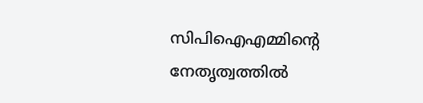സിപിഐഎമ്മിന്റെ നേതൃത്വത്തിൽ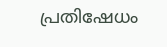പ്രതിഷേധം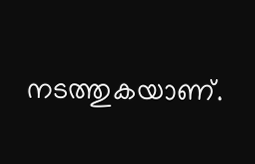നടത്തുകയാണ്.